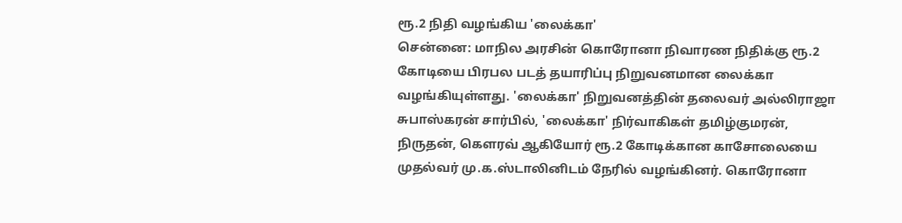ரூ.2 நிதி வழங்கிய 'லைக்கா'
சென்னை: மாநில அரசின் கொரோனா நிவாரண நிதிக்கு ரூ.2 கோடியை பிரபல படத் தயாரிப்பு நிறுவனமான லைக்கா வழங்கியுள்ளது. 'லைக்கா' நிறுவனத்தின் தலைவர் அல்லிராஜா சுபாஸ்கரன் சார்பில், 'லைக்கா' நிர்வாகிகள் தமிழ்குமரன், நிருதன், கௌரவ் ஆகியோர் ரூ.2 கோடிக்கான காசோலையை முதல்வர் மு.க.ஸ்டாலினிடம் நேரில் வழங்கினர். கொரோனா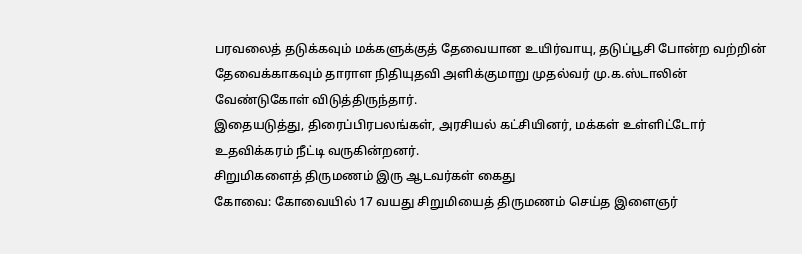பரவலைத் தடுக்கவும் மக்களுக்குத் தேவையான உயிர்வாயு, தடுப்பூசி போன்ற வற்றின் தேவைக்காகவும் தாராள நிதியுதவி அளிக்குமாறு முதல்வர் மு.க.ஸ்டாலின் வேண்டுகோள் விடுத்திருந்தார்.
இதையடுத்து, திரைப்பிரபலங்கள், அரசியல் கட்சியினர், மக்கள் உள்ளிட்டோர் உதவிக்கரம் நீட்டி வருகின்றனர்.
சிறுமிகளைத் திருமணம் இரு ஆடவர்கள் கைது
கோவை: கோவையில் 17 வயது சிறுமியைத் திருமணம் செய்த இளைஞர்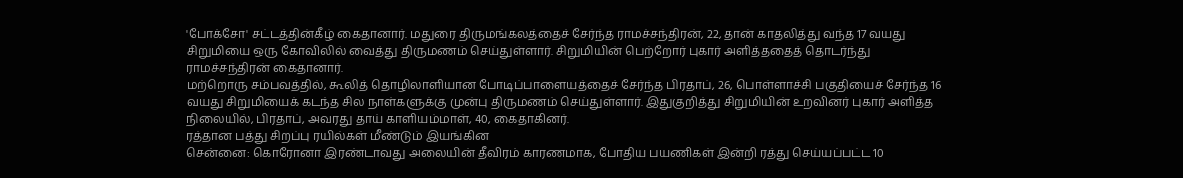'போக்சோ' சட்டத்தின்கீழ் கைதானார். மதுரை திருமங்கலத்தைச் சேர்ந்த ராமச்சந்திரன், 22, தான் காதலித்து வந்த 17 வயது சிறுமியை ஒரு கோவிலில் வைத்து திருமணம் செய்துள்ளார். சிறுமியின் பெற்றோர் புகார் அளித்ததைத் தொடர்ந்து ராமச்சந்திரன் கைதானார்.
மற்றொரு சம்பவத்தில், கூலித் தொழிலாளியான போடிப்பாளையத்தைச் சேர்ந்த பிரதாப், 26, பொள்ளாச்சி பகுதியைச் சேர்ந்த 16 வயது சிறுமியைக் கடந்த சில நாள்களுக்கு முன்பு திருமணம் செய்துள்ளார். இதுகுறித்து சிறுமியின் உறவினர் புகார் அளித்த நிலையில், பிரதாப், அவரது தாய் காளியம்மாள், 40, கைதாகினர்.
ரத்தான பத்து சிறப்பு ரயில்கள் மீண்டும் இயங்கின
சென்னை: கொரோனா இரண்டாவது அலையின் தீவிரம் காரணமாக, போதிய பயணிகள் இன்றி ரத்து செய்யப்பட்ட 10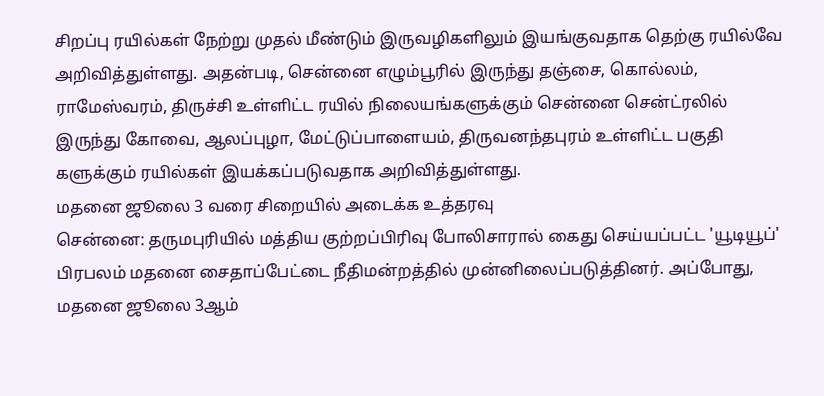சிறப்பு ரயில்கள் நேற்று முதல் மீண்டும் இருவழிகளிலும் இயங்குவதாக தெற்கு ரயில்வே அறிவித்துள்ளது. அதன்படி, சென்னை எழும்பூரில் இருந்து தஞ்சை, கொல்லம், ராமேஸ்வரம், திருச்சி உள்ளிட்ட ரயில் நிலையங்களுக்கும் சென்னை சென்ட்ரலில் இருந்து கோவை, ஆலப்புழா, மேட்டுப்பாளையம், திருவனந்தபுரம் உள்ளிட்ட பகுதி களுக்கும் ரயில்கள் இயக்கப்படுவதாக அறிவித்துள்ளது.
மதனை ஜூலை 3 வரை சிறையில் அடைக்க உத்தரவு
சென்னை: தருமபுரியில் மத்திய குற்றப்பிரிவு போலிசாரால் கைது செய்யப்பட்ட 'யூடியூப்' பிரபலம் மதனை சைதாப்பேட்டை நீதிமன்றத்தில் முன்னிலைப்படுத்தினர். அப்போது, மதனை ஜூலை 3ஆம்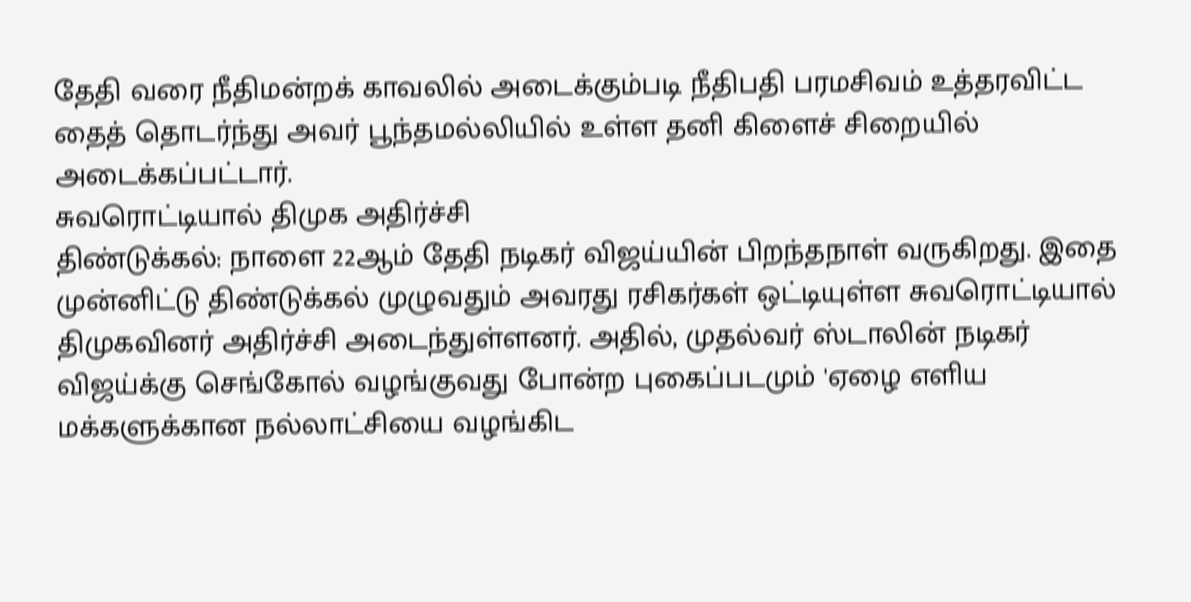தேதி வரை நீதிமன்றக் காவலில் அடைக்கும்படி நீதிபதி பரமசிவம் உத்தரவிட்ட தைத் தொடர்ந்து அவர் பூந்தமல்லியில் உள்ள தனி கிளைச் சிறையில் அடைக்கப்பட்டார்.
சுவரொட்டியால் திமுக அதிர்ச்சி
திண்டுக்கல்: நாளை 22ஆம் தேதி நடிகர் விஜய்யின் பிறந்தநாள் வருகிறது. இதை முன்னிட்டு திண்டுக்கல் முழுவதும் அவரது ரசிகர்கள் ஒட்டியுள்ள சுவரொட்டியால் திமுகவினர் அதிர்ச்சி அடைந்துள்ளனர். அதில், முதல்வர் ஸ்டாலின் நடிகர் விஜய்க்கு செங்கோல் வழங்குவது போன்ற புகைப்படமும் 'ஏழை எளிய மக்களுக்கான நல்லாட்சியை வழங்கிட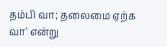தம்பி வா; தலைமை ஏற்க வா' என்று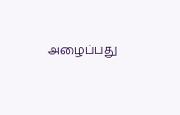அழைப்பது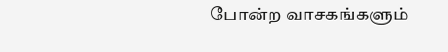போன்ற வாசகங்களும்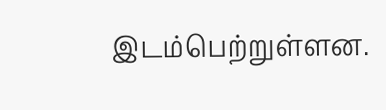இடம்பெற்றுள்ளன.